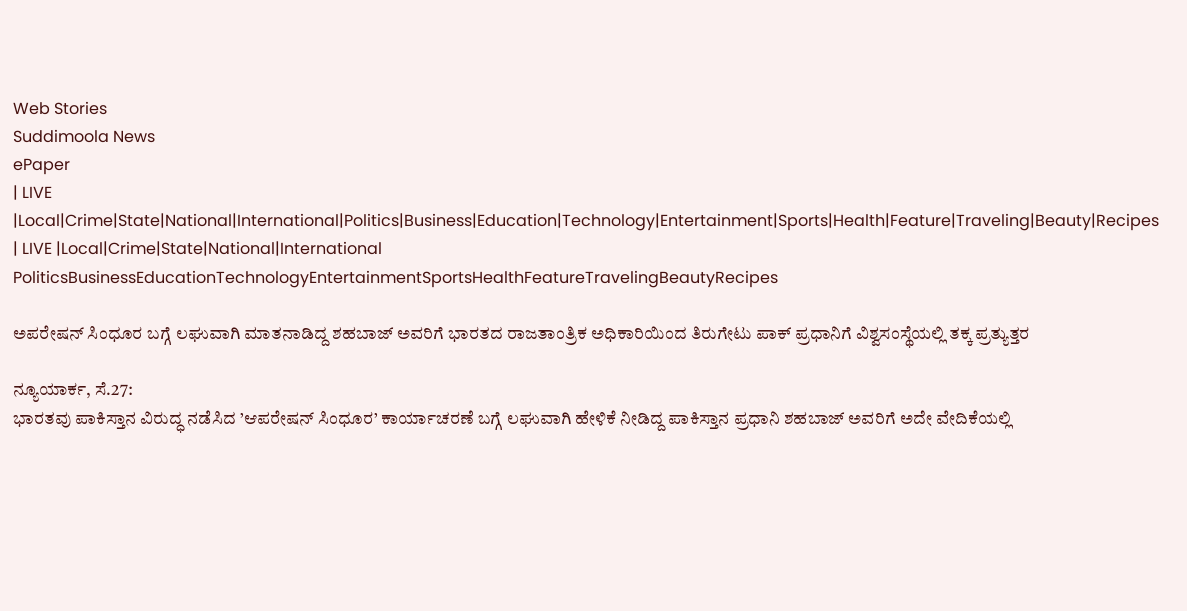Web Stories
Suddimoola News
ePaper
| LIVE |Local|Crime|State|National|International|Politics|Business|Education|Technology|Entertainment|Sports|Health|Feature|Traveling|Beauty|Recipes
| LIVE |Local|Crime|State|National|International
PoliticsBusinessEducationTechnologyEntertainmentSportsHealthFeatureTravelingBeautyRecipes

ಅಪರೇಷನ್ ಸಿಂಧೂರ ಬಗ್ಗೆ ಲಘುವಾಗಿ ಮಾತನಾಡಿದ್ದ ಶಹಬಾಜ್ ಅವರಿಗೆ ಭಾರತದ ರಾಜತಾಂತ್ರಿಕ ಅಧಿಕಾರಿಯಿಂದ ತಿರುಗೇಟು ಪಾಕ್ ಪ್ರಧಾನಿಗೆ ವಿಶ್ವಸಂಸ್ಥೆಯಲ್ಲಿ ತಕ್ಕ ಪ್ರತ್ಯುತ್ತರ

ನ್ಯೂಯಾರ್ಕ, ಸೆ.27:
ಭಾರತವು ಪಾಕಿಸ್ತಾನ ವಿರುದ್ಧ ನಡೆಸಿದ ’ಆಪರೇಷನ್ ಸಿಂಧೂರ’ ಕಾರ್ಯಾಚರಣೆ ಬಗ್ಗೆ ಲಘುವಾಗಿ ಹೇಳಿಕೆ ನೀಡಿದ್ದ ಪಾಕಿಸ್ತಾನ ಪ್ರಧಾನಿ ಶಹಬಾಜ್ ಅವರಿಗೆ ಅದೇ ವೇದಿಕೆಯಲ್ಲಿ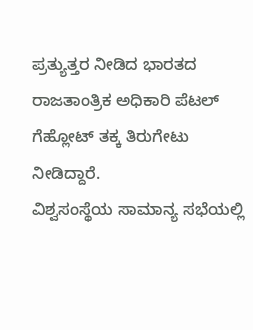ಪ್ರತ್ಯುತ್ತರ ನೀಡಿದ ಭಾರತದ ರಾಜತಾಂತ್ರಿಕ ಅಧಿಕಾರಿ ಪೆಟಲ್ ಗೆಹ್ಲೋಟ್ ತಕ್ಕ ತಿರುಗೇಟು ನೀಡಿದ್ದಾರೆ.
ವಿಶ್ವಸಂಸ್ಥೆಯ ಸಾಮಾನ್ಯ ಸಭೆಯಲ್ಲಿ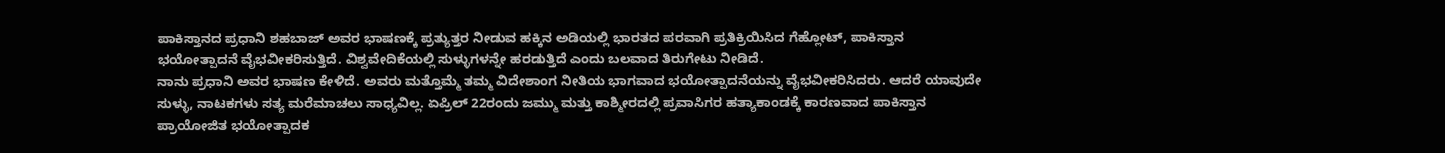ಪಾಕಿಸ್ತಾನದ ಪ್ರಧಾನಿ ಶಹಬಾಜ್ ಅವರ ಭಾಷಣಕ್ಕೆ ಪ್ರತ್ಯುತ್ತರ ನೀಡುವ ಹಕ್ಕಿನ ಅಡಿಯಲ್ಲಿ ಭಾರತದ ಪರವಾಗಿ ಪ್ರತಿಕ್ರಿಯಿಸಿದ ಗೆಹ್ಲೋಟ್, ಪಾಕಿಸ್ತಾನ ಭಯೋತ್ಪಾದನೆ ವೈಭವೀಕರಿಸುತ್ತಿದೆ. ವಿಶ್ವವೇದಿಕೆಯಲ್ಲಿ ಸುಳ್ಳುಗಳನ್ನೇ ಹರಡುತ್ತಿದೆ ಎಂದು ಬಲವಾದ ತಿರುಗೇಟು ನೀಡಿದೆ.
ನಾನು ಪ್ರಧಾನಿ ಅವರ ಭಾಷಣ ಕೇಳಿದೆ. ಅವರು ಮತ್ತೊಮ್ಮೆ ತಮ್ಮ ವಿದೇಶಾಂಗ ನೀತಿಯ ಭಾಗವಾದ ಭಯೋತ್ಪಾದನೆಯನ್ನು ವೈಭವೀಕರಿಸಿದರು. ಆದರೆ ಯಾವುದೇ ಸುಳ್ಳು, ನಾಟಕಗಳು ಸತ್ಯ ಮರೆಮಾಚಲು ಸಾಧ್ಯವಿಲ್ಲ. ಏಪ್ರಿಲ್ 22ರಂದು ಜಮ್ಮು ಮತ್ತು ಕಾಶ್ಮೀರದಲ್ಲಿ ಪ್ರವಾಸಿಗರ ಹತ್ಯಾಕಾಂಡಕ್ಕೆ ಕಾರಣವಾದ ಪಾಕಿಸ್ತಾನ ಪ್ರಾಯೋಜಿತ ಭಯೋತ್ಪಾದಕ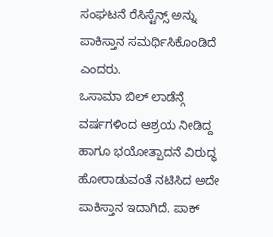ಸಂಘಟನೆ ರೆಸಿಸ್ಟೆನ್ಸ್ ಅನ್ನು ಪಾಕಿಸ್ತಾನ ಸಮರ್ಥಿಸಿಕೊಂಡಿದೆ ಎಂದರು.
ಒಸಾಮಾ ಬಿಲ್ ಲಾಡೆನ್ಗೆ ವರ್ಷಗಳಿಂದ ಆಶ್ರಯ ನೀಡಿದ್ದ ಹಾಗೂ ಭಯೋತ್ಪಾದನೆ ವಿರುದ್ಧ ಹೋರಾಡುವಂತೆ ನಟಿಸಿದ ಅದೇ ಪಾಕಿಸ್ತಾನ ಇದಾಗಿದೆ. ಪಾಕ್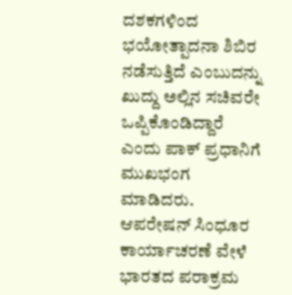ದಶಕಗಳಿಂದ ಭಯೋತ್ಪಾದನಾ ಶಿಬಿರ ನಡೆಸುತ್ತಿದೆ ಎಂಬುದನ್ನು ಖುದ್ದು ಅಲ್ಲಿನ ಸಚಿವರೇ ಒಪ್ಪಿಕೊಂಡಿದ್ದಾರೆ ಎಂದು ಪಾಕ್ ಪ್ರಧಾನಿಗೆ ಮುಖಭಂಗ ಮಾಡಿದರು.
ಆಪರೇಷನ್ ಸಿಂಧೂರ ಕಾರ್ಯಾಚರಣೆ ವೇಳೆ ಭಾರತದ ಪರಾಕ್ರಮ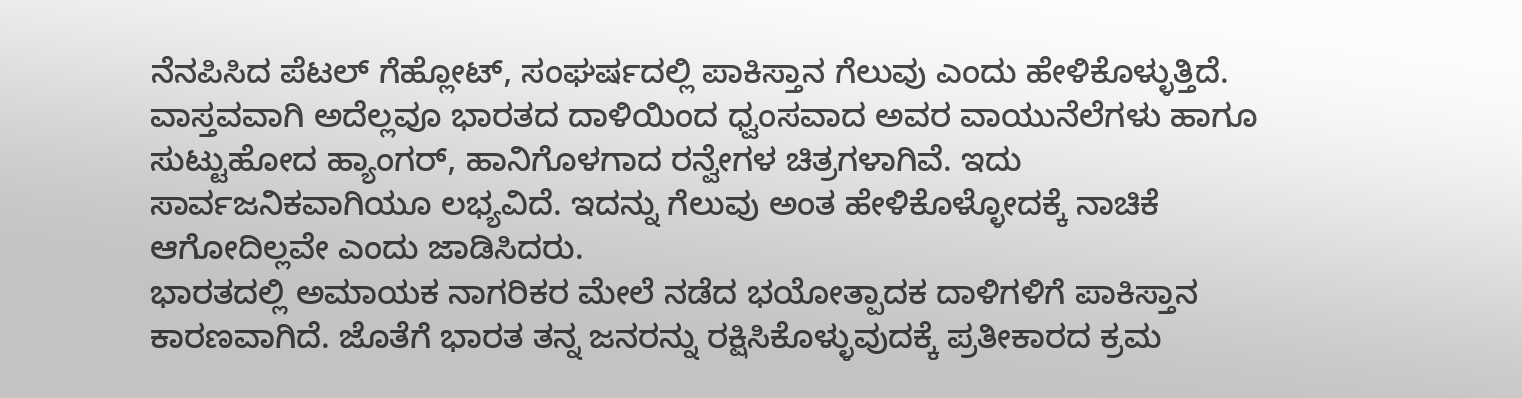ನೆನಪಿಸಿದ ಪೆಟಲ್ ಗೆಹ್ಲೋಟ್, ಸಂಘರ್ಷದಲ್ಲಿ ಪಾಕಿಸ್ತಾನ ಗೆಲುವು ಎಂದು ಹೇಳಿಕೊಳ್ಳುತ್ತಿದೆ. ವಾಸ್ತವವಾಗಿ ಅದೆಲ್ಲವೂ ಭಾರತದ ದಾಳಿಯಿಂದ ಧ್ವಂಸವಾದ ಅವರ ವಾಯುನೆಲೆಗಳು ಹಾಗೂ ಸುಟ್ಟುಹೋದ ಹ್ಯಾಂಗರ್, ಹಾನಿಗೊಳಗಾದ ರನ್ವೇಗಳ ಚಿತ್ರಗಳಾಗಿವೆ. ಇದು ಸಾರ್ವಜನಿಕವಾಗಿಯೂ ಲಭ್ಯವಿದೆ. ಇದನ್ನು ಗೆಲುವು ಅಂತ ಹೇಳಿಕೊಳ್ಳೋದಕ್ಕೆ ನಾಚಿಕೆ ಆಗೋದಿಲ್ಲವೇ ಎಂದು ಜಾಡಿಸಿದರು.
ಭಾರತದಲ್ಲಿ ಅಮಾಯಕ ನಾಗರಿಕರ ಮೇಲೆ ನಡೆದ ಭಯೋತ್ಪಾದಕ ದಾಳಿಗಳಿಗೆ ಪಾಕಿಸ್ತಾನ ಕಾರಣವಾಗಿದೆ. ಜೊತೆಗೆ ಭಾರತ ತನ್ನ ಜನರನ್ನು ರಕ್ಷಿಸಿಕೊಳ್ಳುವುದಕ್ಕೆ ಪ್ರತೀಕಾರದ ಕ್ರಮ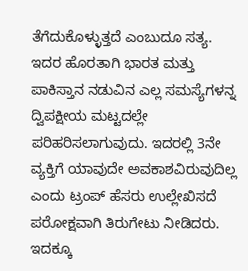ತೆಗೆದುಕೊಳ್ಳುತ್ತದೆ ಎಂಬುದೂ ಸತ್ಯ. ಇದರ ಹೊರತಾಗಿ ಭಾರತ ಮತ್ತು ಪಾಕಿಸ್ತಾನ ನಡುವಿನ ಎಲ್ಲ ಸಮಸ್ಯೆಗಳನ್ನ ದ್ವಿಪಕ್ಷೀಯ ಮಟ್ಟದಲ್ಲೇ ಪರಿಹರಿಸಲಾಗುವುದು. ಇದರಲ್ಲಿ 3ನೇ ವ್ಯಕ್ತಿಗೆ ಯಾವುದೇ ಅವಕಾಶವಿರುವುದಿಲ್ಲ ಎಂದು ಟ್ರಂಪ್ ಹೆಸರು ಉಲ್ಲೇಖಿಸದೆ ಪರೋಕ್ಷವಾಗಿ ತಿರುಗೇಟು ನೀಡಿದರು.
ಇದಕ್ಕೂ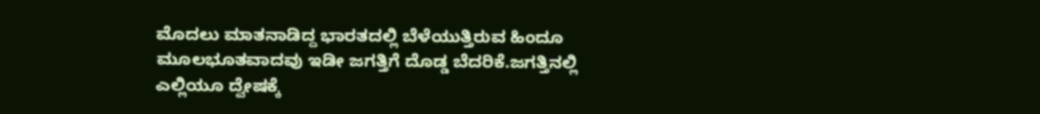ಮೊದಲು ಮಾತನಾಡಿದ್ದ ಭಾರತದಲ್ಲಿ ಬೆಳೆಯುತ್ತಿರುವ ಹಿಂದೂ ಮೂಲಭೂತವಾದವು ಇಡೀ ಜಗತ್ತಿಗೆ ದೊಡ್ಡ ಬೆದರಿಕೆ.ಜಗತ್ತಿನಲ್ಲಿ ಎಲ್ಲಿಯೂ ದ್ವೇಷಕ್ಕೆ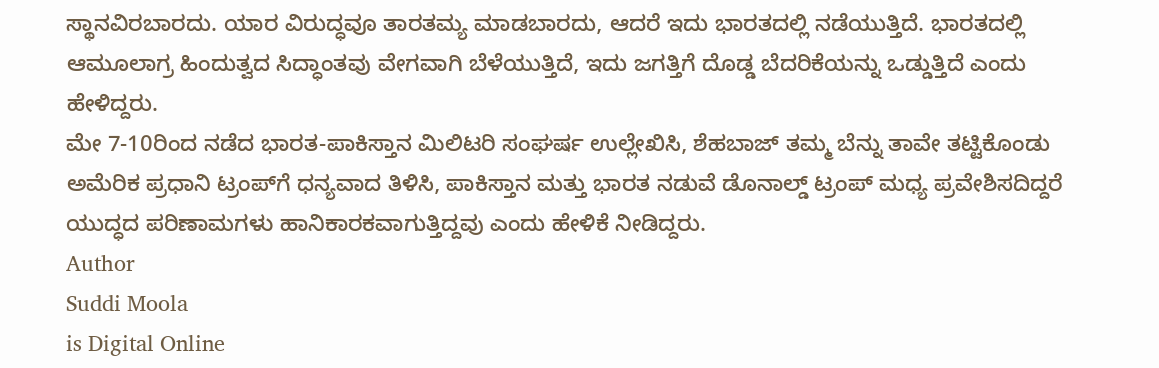ಸ್ಥಾನವಿರಬಾರದು. ಯಾರ ವಿರುದ್ಧವೂ ತಾರತಮ್ಯ ಮಾಡಬಾರದು, ಆದರೆ ಇದು ಭಾರತದಲ್ಲಿ ನಡೆಯುತ್ತಿದೆ. ಭಾರತದಲ್ಲಿ ಆಮೂಲಾಗ್ರ ಹಿಂದುತ್ವದ ಸಿದ್ಧಾಂತವು ವೇಗವಾಗಿ ಬೆಳೆಯುತ್ತಿದೆ, ಇದು ಜಗತ್ತಿಗೆ ದೊಡ್ಡ ಬೆದರಿಕೆಯನ್ನು ಒಡ್ಡುತ್ತಿದೆ ಎಂದು ಹೇಳಿದ್ದರು.
ಮೇ 7-10ರಿಂದ ನಡೆದ ಭಾರತ-ಪಾಕಿಸ್ತಾನ ಮಿಲಿಟರಿ ಸಂಘರ್ಷ ಉಲ್ಲೇಖಿಸಿ, ಶೆಹಬಾಜ್ ತಮ್ಮ ಬೆನ್ನು ತಾವೇ ತಟ್ಟಿಕೊಂಡು ಅಮೆರಿಕ ಪ್ರಧಾನಿ ಟ್ರಂಪ್‌ಗೆ ಧನ್ಯವಾದ ತಿಳಿಸಿ, ಪಾಕಿಸ್ತಾನ ಮತ್ತು ಭಾರತ ನಡುವೆ ಡೊನಾಲ್ಡ್ ಟ್ರಂಪ್ ಮಧ್ಯ ಪ್ರವೇಶಿಸದಿದ್ದರೆ ಯುದ್ಧದ ಪರಿಣಾಮಗಳು ಹಾನಿಕಾರಕವಾಗುತ್ತಿದ್ದವು ಎಂದು ಹೇಳಿಕೆ ನೀಡಿದ್ದರು.
Author
Suddi Moola
is Digital Online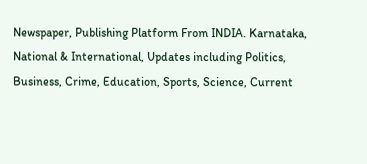Newspaper, Publishing Platform From INDIA. Karnataka, National & International, Updates including Politics, Business, Crime, Education, Sports, Science, Current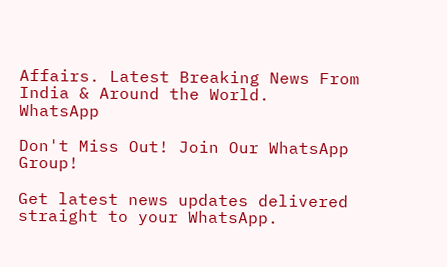Affairs. Latest Breaking News From India & Around the World.
WhatsApp

Don't Miss Out! Join Our WhatsApp Group!

Get latest news updates delivered straight to your WhatsApp.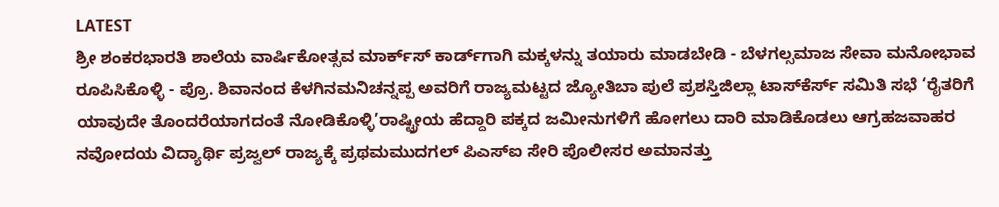LATEST
ಶ್ರೀ ಶಂಕರಭಾರತಿ ಶಾಲೆಯ ವಾರ್ಷಿಕೋತ್ಸವ ಮಾರ್ಕ್‌ಸ್‌ ಕಾರ್ಡ್‌ಗಾಗಿ ಮಕ್ಕಳನ್ನು ತಯಾರು ಮಾಡಬೇಡಿ - ಬೆಳಗಲ್ಸಮಾಜ ಸೇವಾ ಮನೋಭಾವ ರೂಪಿಸಿಕೊಳ್ಳಿ - ಪ್ರೊ. ಶಿವಾನಂದ ಕೆಳಗಿನಮನಿಚನ್ನಪ್ಪ ಅವರಿಗೆ ರಾಜ್ಯಮಟ್ಟದ ಜ್ಯೋತಿಬಾ ಪುಲೆ ಪ್ರಶಸ್ತಿಜಿಲ್ಲಾ ಟಾಸ್‌‌ಕೆರ್ಸ್ ಸಮಿತಿ ಸಭೆ ‘ರೈತರಿಗೆ ಯಾವುದೇ ತೊಂದರೆಯಾಗದಂತೆ ನೋಡಿಕೊಳ್ಳಿ’ರಾಷ್ಟ್ರೀಯ ಹೆದ್ದಾರಿ ಪಕ್ಕದ ಜಮೀನುಗಳಿಗೆ ಹೋಗಲು ದಾರಿ ಮಾಡಿಕೊಡಲು ಆಗ್ರಹಜವಾಹರ ನವೋದಯ ವಿದ್ಯಾರ್ಥಿ ಪ್ರಜ್ವಲ್ ರಾಜ್ಯಕ್ಕೆ ಪ್ರಥಮಮುದಗಲ್ ಪಿಎಸ್‌ಐ ಸೇರಿ ಪೊಲೀಸರ ಅಮಾನತ್ತು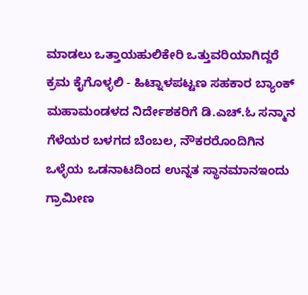ಮಾಡಲು ಒತ್ತಾಯಹುಲಿಕೇರಿ ಒತ್ತುವರಿಯಾಗಿದ್ದರೆ ಕ್ರಮ ಕೈಗೊಳ್ಳಲಿ - ಹಿಟ್ನಾಳಪಟ್ಟಣ ಸಹಕಾರ ಬ್ಯಾಂಕ್ ಮಹಾಮಂಡಳದ ನಿರ್ದೇಶಕರಿಗೆ ಡಿ.ಎಚ್.ಓ ಸನ್ಮಾನ ಗೆಳೆಯರ ಬಳಗದ ಬೆಂಬಲ, ನೌಕರರೊಂದಿಗಿನ ಒಳ್ಳೆಯ ಒಡನಾಟದಿಂದ ಉನ್ನತ ಸ್ಥಾನಮಾನಇಂದು ಗ್ರಾಮೀಣ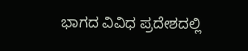ಭಾಗದ ವಿವಿಧ ಪ್ರದೇಶದಲ್ಲಿ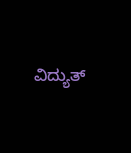ವಿದ್ಯುತ್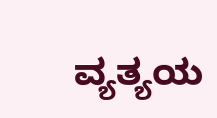ವ್ಯತ್ಯಯ